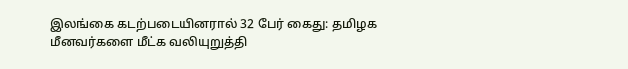இலங்கை கடற்படையினரால் 32 பேர் கைது: தமிழக மீனவர்களை மீட்க வலியுறுத்தி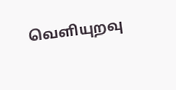வெளியுறவு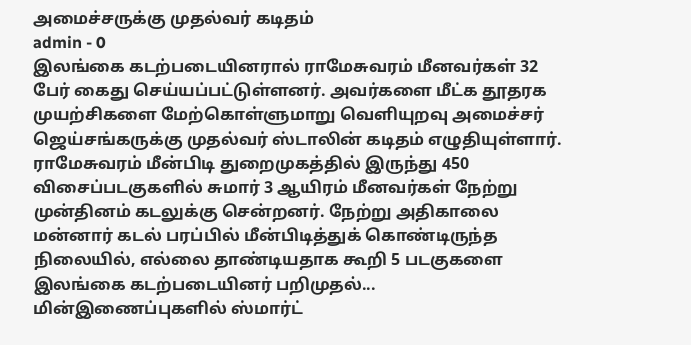அமைச்சருக்கு முதல்வர் கடிதம்
admin - 0
இலங்கை கடற்படையினரால் ராமேசுவரம் மீனவர்கள் 32 பேர் கைது செய்யப்பட்டுள்ளனர். அவர்களை மீட்க தூதரக முயற்சிகளை மேற்கொள்ளுமாறு வெளியுறவு அமைச்சர் ஜெய்சங்கருக்கு முதல்வர் ஸ்டாலின் கடிதம் எழுதியுள்ளார்.
ராமேசுவரம் மீன்பிடி துறைமுகத்தில் இருந்து 450 விசைப்படகுகளில் சுமார் 3 ஆயிரம் மீனவர்கள் நேற்று முன்தினம் கடலுக்கு சென்றனர். நேற்று அதிகாலை மன்னார் கடல் பரப்பில் மீன்பிடித்துக் கொண்டிருந்த நிலையில், எல்லை தாண்டியதாக கூறி 5 படகுகளை இலங்கை கடற்படையினர் பறிமுதல்...
மின்இணைப்புகளில் ஸ்மார்ட்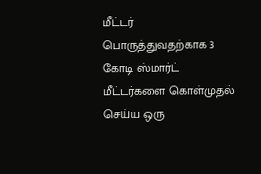மீட்டர் பொருத்துவதற்காக 3 கோடி ஸ்மார்ட் மீட்டர்களை கொள்முதல் செய்ய ஒரு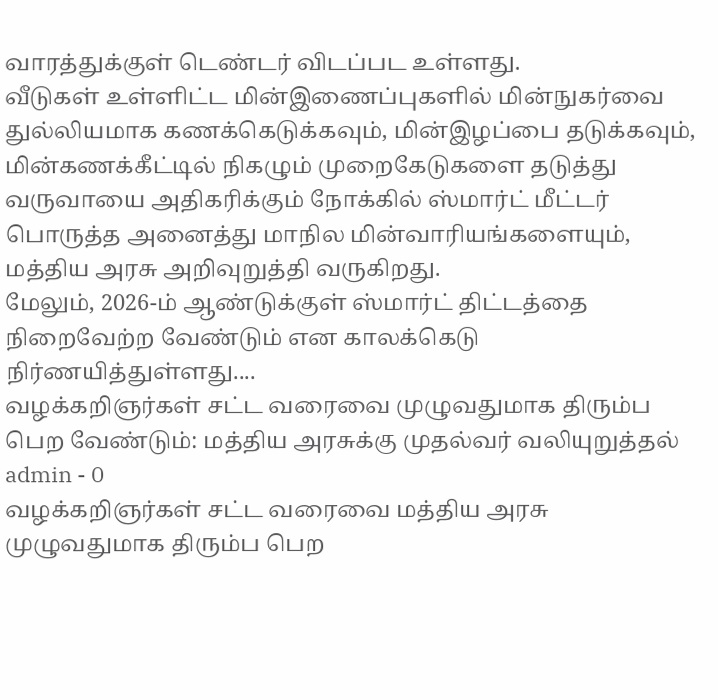வாரத்துக்குள் டெண்டர் விடப்பட உள்ளது.
வீடுகள் உள்ளிட்ட மின்இணைப்புகளில் மின்நுகர்வை துல்லியமாக கணக்கெடுக்கவும், மின்இழப்பை தடுக்கவும், மின்கணக்கீட்டில் நிகழும் முறைகேடுகளை தடுத்து வருவாயை அதிகரிக்கும் நோக்கில் ஸ்மார்ட் மீட்டர் பொருத்த அனைத்து மாநில மின்வாரியங்களையும், மத்திய அரசு அறிவுறுத்தி வருகிறது.
மேலும், 2026-ம் ஆண்டுக்குள் ஸ்மார்ட் திட்டத்தை நிறைவேற்ற வேண்டும் என காலக்கெடு நிர்ணயித்துள்ளது....
வழக்கறிஞர்கள் சட்ட வரைவை முழுவதுமாக திரும்ப பெற வேண்டும்: மத்திய அரசுக்கு முதல்வர் வலியுறுத்தல்
admin - 0
வழக்கறிஞர்கள் சட்ட வரைவை மத்திய அரசு முழுவதுமாக திரும்ப பெற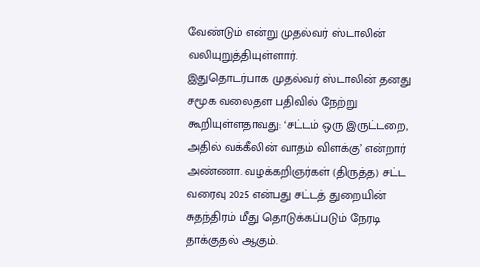வேண்டும் என்று முதல்வர் ஸ்டாலின் வலியுறுத்தியுள்ளார்.
இதுதொடர்பாக முதல்வர் ஸ்டாலின் தனது சமூக வலைதள பதிவில் நேற்று கூறியுள்ளதாவது: ‘சட்டம் ஒரு இருட்டறை, அதில் வக்கீலின் வாதம் விளக்கு’ என்றார் அண்ணா. வழக்கறிஞர்கள் (திருத்த) சட்ட வரைவு 2025 என்பது சட்டத் துறையின் சுதந்திரம் மீது தொடுக்கப்படும் நேரடி தாக்குதல் ஆகும்.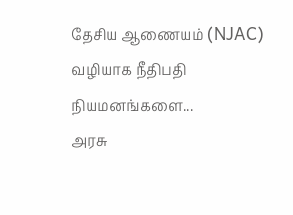தேசிய ஆணையம் (NJAC) வழியாக நீதிபதி நியமனங்களை...
அரசு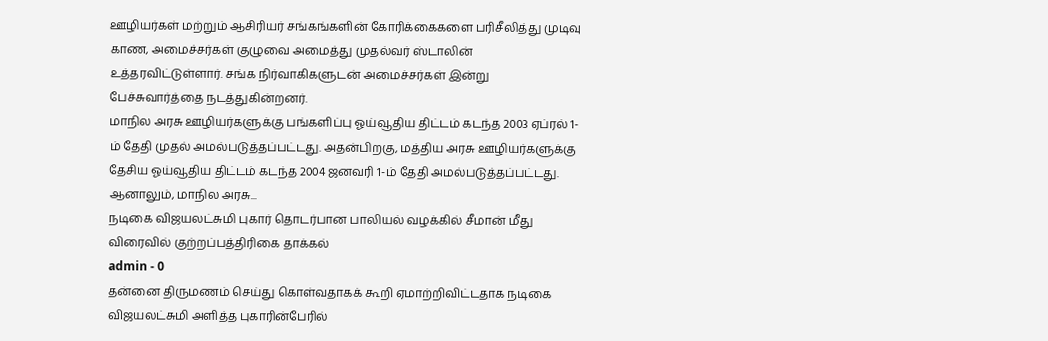ஊழியர்கள் மற்றும் ஆசிரியர் சங்கங்களின் கோரிக்கைகளை பரிசீலித்து முடிவு காண, அமைச்சர்கள் குழுவை அமைத்து முதல்வர் ஸ்டாலின் உத்தரவிட்டுள்ளார். சங்க நிர்வாகிகளுடன் அமைச்சர்கள் இன்று பேச்சுவார்த்தை நடத்துகின்றனர்.
மாநில அரசு ஊழியர்களுக்கு பங்களிப்பு ஓய்வூதிய திட்டம் கடந்த 2003 ஏப்ரல் 1-ம் தேதி முதல் அமல்படுத்தப்பட்டது. அதன்பிறகு, மத்திய அரசு ஊழியர்களுக்கு தேசிய ஓய்வூதிய திட்டம் கடந்த 2004 ஜனவரி 1-ம் தேதி அமல்படுத்தப்பட்டது. ஆனாலும், மாநில அரசு...
நடிகை விஜயலட்சுமி புகார் தொடர்பான பாலியல் வழக்கில் சீமான் மீது விரைவில் குற்றப்பத்திரிகை தாக்கல்
admin - 0
தன்னை திருமணம் செய்து கொள்வதாகக் கூறி ஏமாற்றிவிட்டதாக நடிகை விஜயலட்சுமி அளித்த புகாரின்பேரில்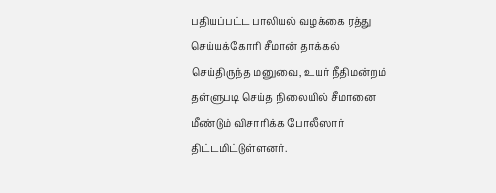பதியப்பட்ட பாலியல் வழக்கை ரத்து செய்யக்கோரி சீமான் தாக்கல் செய்திருந்த மனுவை, உயர் நீதிமன்றம் தள்ளுபடி செய்த நிலையில் சீமானை மீண்டும் விசாரிக்க போலீஸார் திட்டமிட்டுள்ளனர்.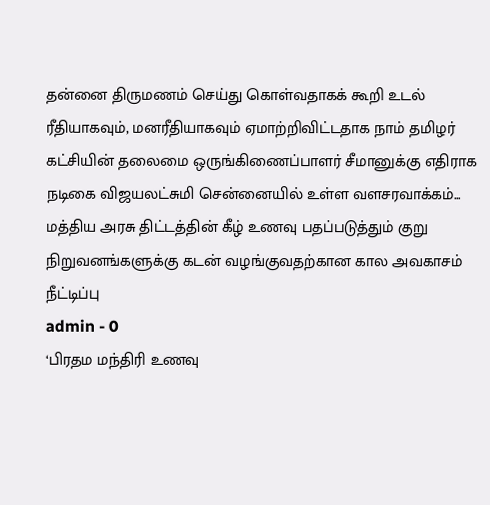தன்னை திருமணம் செய்து கொள்வதாகக் கூறி உடல் ரீதியாகவும், மனரீதியாகவும் ஏமாற்றிவிட்டதாக நாம் தமிழர் கட்சியின் தலைமை ஒருங்கிணைப்பாளர் சீமானுக்கு எதிராக நடிகை விஜயலட்சுமி சென்னையில் உள்ள வளசரவாக்கம்...
மத்திய அரசு திட்டத்தின் கீழ் உணவு பதப்படுத்தும் குறு நிறுவனங்களுக்கு கடன் வழங்குவதற்கான கால அவகாசம் நீட்டிப்பு
admin - 0
‘பிரதம மந்திரி உணவு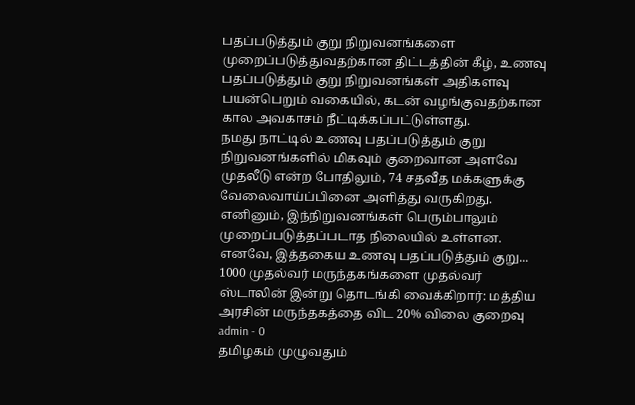பதப்படுத்தும் குறு நிறுவனங்களை முறைப்படுத்துவதற்கான திட்டத்தின் கீழ், உணவு பதப்படுத்தும் குறு நிறுவனங்கள் அதிகளவு பயன்பெறும் வகையில், கடன் வழங்குவதற்கான கால அவகாசம் நீட்டிக்கப்பட்டுள்ளது.
நமது நாட்டில் உணவு பதப்படுத்தும் குறு நிறுவனங்களில் மிகவும் குறைவான அளவே முதலீடு என்ற போதிலும், 74 சதவீத மக்களுக்கு வேலைவாய்ப்பினை அளித்து வருகிறது. எனினும், இந்நிறுவனங்கள் பெரும்பாலும் முறைப்படுத்தப்படாத நிலையில் உள்ளன. எனவே, இத்தகைய உணவு பதப்படுத்தும் குறு...
1000 முதல்வர் மருந்தகங்களை முதல்வர் ஸ்டாலின் இன்று தொடங்கி வைக்கிறார்: மத்திய அரசின் மருந்தகத்தை விட 20% விலை குறைவு
admin - 0
தமிழகம் முழுவதும்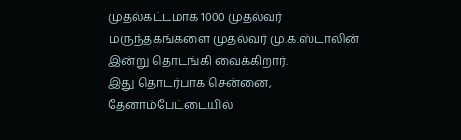முதல்கட்டமாக 1000 முதல்வர் மருந்தகங்களை முதல்வர் மு.க.ஸ்டாலின் இன்று தொடங்கி வைக்கிறார்.
இது தொடர்பாக சென்னை, தேனாம்பேட்டையில்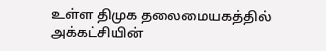உள்ள திமுக தலைமையகத்தில் அக்கட்சியின்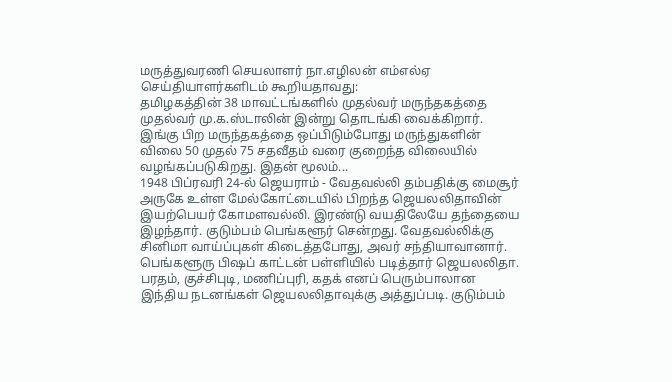மருத்துவரணி செயலாளர் நா.எழிலன் எம்எல்ஏ செய்தியாளர்களிடம் கூறியதாவது:
தமிழகத்தின் 38 மாவட்டங்களில் முதல்வர் மருந்தகத்தை முதல்வர் மு.க.ஸ்டாலின் இன்று தொடங்கி வைக்கிறார். இங்கு பிற மருந்தகத்தை ஒப்பிடும்போது மருந்துகளின் விலை 50 முதல் 75 சதவீதம் வரை குறைந்த விலையில் வழங்கப்படுகிறது. இதன் மூலம்...
1948 பிப்ரவரி 24-ல் ஜெயராம் - வேதவல்லி தம்பதிக்கு மைசூர் அருகே உள்ள மேல்கோட்டையில் பிறந்த ஜெயலலிதாவின் இயற்பெயர் கோமளவல்லி. இரண்டு வயதிலேயே தந்தையை இழந்தார். குடும்பம் பெங்களூர் சென்றது. வேதவல்லிக்கு சினிமா வாய்ப்புகள் கிடைத்தபோது, அவர் சந்தியாவானார்.
பெங்களூரு பிஷப் காட்டன் பள்ளியில் படித்தார் ஜெயலலிதா. பரதம், குச்சிபுடி, மணிப்புரி, கதக் எனப் பெரும்பாலான இந்திய நடனங்கள் ஜெயலலிதாவுக்கு அத்துப்படி. குடும்பம்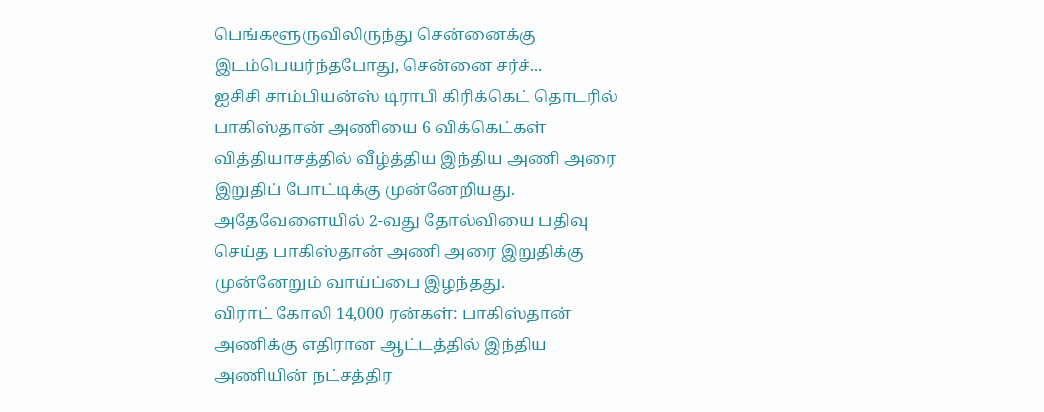பெங்களூருவிலிருந்து சென்னைக்கு இடம்பெயர்ந்தபோது, சென்னை சர்ச்...
ஐசிசி சாம்பியன்ஸ் டிராபி கிரிக்கெட் தொடரில் பாகிஸ்தான் அணியை 6 விக்கெட்கள் வித்தியாசத்தில் வீழ்த்திய இந்திய அணி அரை இறுதிப் போட்டிக்கு முன்னேறியது. அதேவேளையில் 2-வது தோல்வியை பதிவு செய்த பாகிஸ்தான் அணி அரை இறுதிக்கு முன்னேறும் வாய்ப்பை இழந்தது.
விராட் கோலி 14,000 ரன்கள்: பாகிஸ்தான் அணிக்கு எதிரான ஆட்டத்தில் இந்திய அணியின் நட்சத்திர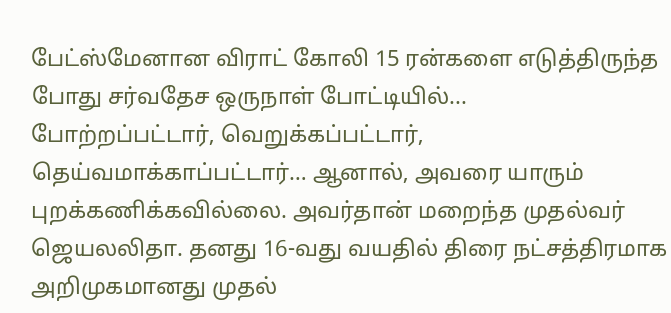பேட்ஸ்மேனான விராட் கோலி 15 ரன்களை எடுத்திருந்த போது சர்வதேச ஒருநாள் போட்டியில்...
போற்றப்பட்டார், வெறுக்கப்பட்டார், தெய்வமாக்காப்பட்டார்… ஆனால், அவரை யாரும் புறக்கணிக்கவில்லை. அவர்தான் மறைந்த முதல்வர் ஜெயலலிதா. தனது 16-வது வயதில் திரை நட்சத்திரமாக அறிமுகமானது முதல்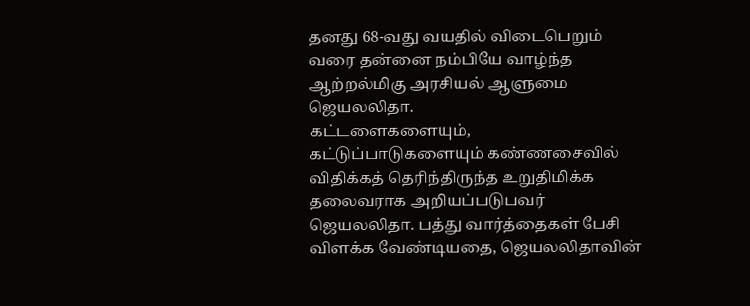தனது 68-வது வயதில் விடைபெறும் வரை தன்னை நம்பியே வாழ்ந்த ஆற்றல்மிகு அரசியல் ஆளுமை ஜெயலலிதா.
கட்டளைகளையும், கட்டுப்பாடுகளையும் கண்ணசைவில் விதிக்கத் தெரிந்திருந்த உறுதிமிக்க தலைவராக அறியப்படுபவர் ஜெயலலிதா. பத்து வார்த்தைகள் பேசி விளக்க வேண்டியதை, ஜெயலலிதாவின்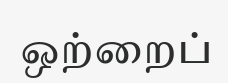ஒற்றைப்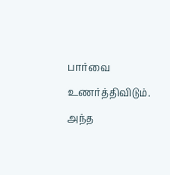பார்வை உணர்த்திவிடும். அந்த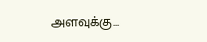அளவுக்கு...